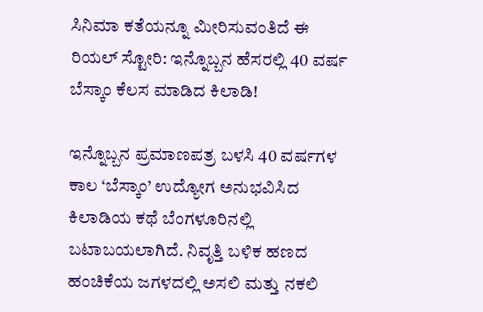ಸಿನಿಮಾ ಕತೆಯನ್ನೂ ಮೀರಿಸುವಂತಿದೆ ಈ ರಿಯಲ್ ಸ್ಟೋರಿ: ಇನ್ನೊಬ್ಬನ ಹೆಸರಲ್ಲಿ 40 ವರ್ಷ ಬೆಸ್ಕಾಂ ಕೆಲಸ ಮಾಡಿದ ಕಿಲಾಡಿ!

ಇನ್ನೊಬ್ಬನ ಪ್ರಮಾಣಪತ್ರ ಬಳಸಿ 40 ವರ್ಷಗಳ ಕಾಲ ‘ಬೆಸ್ಕಾಂ’ ಉದ್ಯೋಗ ಅನುಭವಿಸಿದ ಕಿಲಾಡಿಯ ಕಥೆ ಬೆಂಗಳೂರಿನಲ್ಲಿ ಬಟಾಬಯಲಾಗಿದೆ. ನಿವೃತ್ತಿ ಬಳಿಕ ಹಣದ ಹಂಚಿಕೆಯ ಜಗಳದಲ್ಲಿ ಅಸಲಿ ಮತ್ತು ನಕಲಿ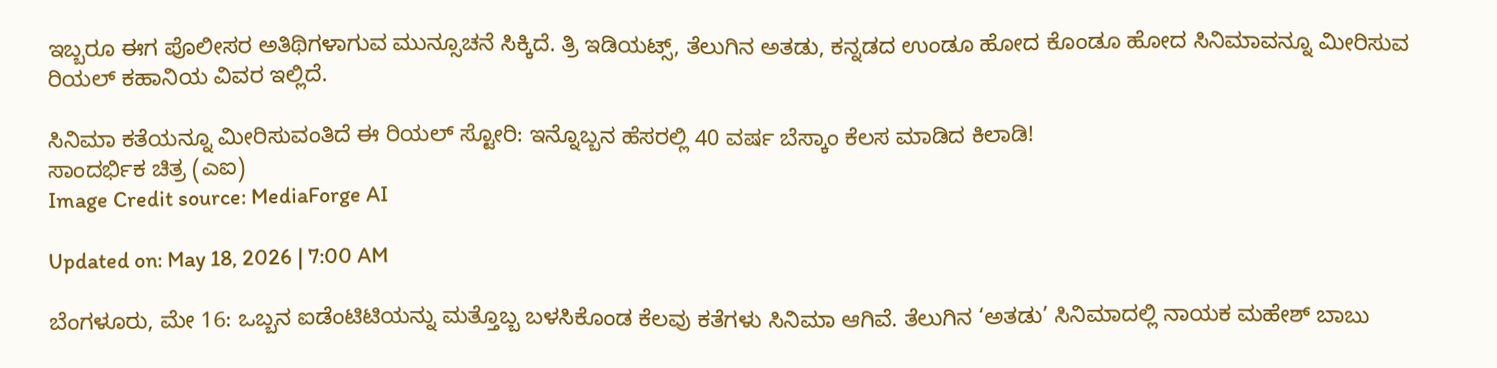ಇಬ್ಬರೂ ಈಗ ಪೊಲೀಸರ ಅತಿಥಿಗಳಾಗುವ ಮುನ್ಸೂಚನೆ ಸಿಕ್ಕಿದೆ. ತ್ರಿ ಇಡಿಯಟ್ಸ್, ತೆಲುಗಿನ ಅತಡು, ಕನ್ನಡದ ಉಂಡೂ ಹೋದ ಕೊಂಡೂ ಹೋದ ಸಿನಿಮಾವನ್ನೂ ಮೀರಿಸುವ ರಿಯಲ್ ಕಹಾನಿಯ ವಿವರ ಇಲ್ಲಿದೆ.

ಸಿನಿಮಾ ಕತೆಯನ್ನೂ ಮೀರಿಸುವಂತಿದೆ ಈ ರಿಯಲ್ ಸ್ಟೋರಿ: ಇನ್ನೊಬ್ಬನ ಹೆಸರಲ್ಲಿ 40 ವರ್ಷ ಬೆಸ್ಕಾಂ ಕೆಲಸ ಮಾಡಿದ ಕಿಲಾಡಿ!
ಸಾಂದರ್ಭಿಕ ಚಿತ್ರ (ಎಐ)
Image Credit source: MediaForge AI

Updated on: May 18, 2026 | 7:00 AM

ಬೆಂಗಳೂರು, ಮೇ 16: ಒಬ್ಬನ ಐಡೆಂಟಿಟಿಯನ್ನು ಮತ್ತೊಬ್ಬ ಬಳಸಿಕೊಂಡ ಕೆಲವು ಕತೆಗಳು ಸಿನಿಮಾ ಆಗಿವೆ. ತೆಲುಗಿನ ‘ಅತಡು’ ಸಿನಿಮಾದಲ್ಲಿ ನಾಯಕ ಮಹೇಶ್ ಬಾಬು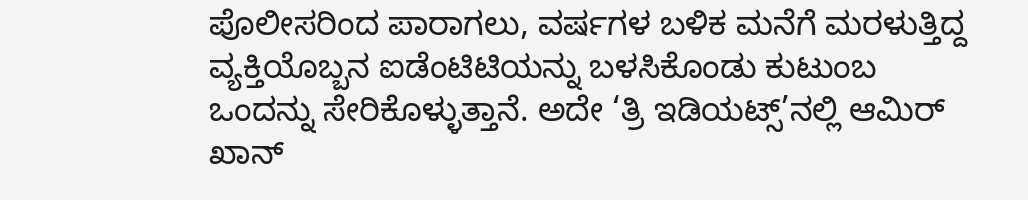ಪೊಲೀಸರಿಂದ ಪಾರಾಗಲು, ವರ್ಷಗಳ ಬಳಿಕ ಮನೆಗೆ ಮರಳುತ್ತಿದ್ದ ವ್ಯಕ್ತಿಯೊಬ್ಬನ ಐಡೆಂಟಿಟಿಯನ್ನು ಬಳಸಿಕೊಂಡು ಕುಟುಂಬ ಒಂದನ್ನು ಸೇರಿಕೊಳ್ಳುತ್ತಾನೆ. ಅದೇ ‘ತ್ರಿ ಇಡಿಯಟ್ಸ್’ನಲ್ಲಿ ಆಮಿರ್ ಖಾನ್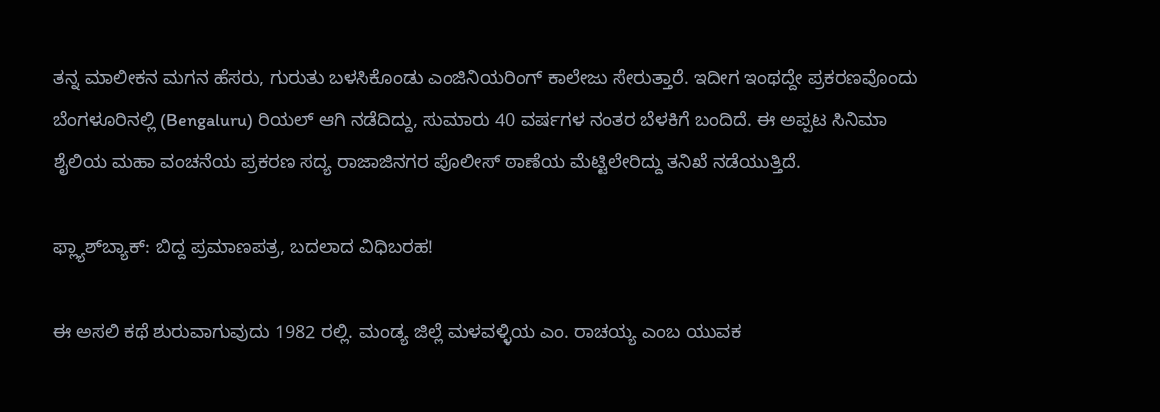ತನ್ನ ಮಾಲೀಕನ ಮಗನ ಹೆಸರು, ಗುರುತು ಬಳಸಿಕೊಂಡು ಎಂಜಿನಿಯರಿಂಗ್ ಕಾಲೇಜು ಸೇರುತ್ತಾರೆ. ಇದೀಗ ಇಂಥದ್ದೇ ಪ್ರಕರಣವೊಂದು ಬೆಂಗಳೂರಿನಲ್ಲಿ (Bengaluru) ರಿಯಲ್ ಆಗಿ ನಡೆದಿದ್ದು, ಸುಮಾರು 40 ವರ್ಷಗಳ ನಂತರ ಬೆಳಕಿಗೆ ಬಂದಿದೆ. ಈ ಅಪ್ಪಟ ಸಿನಿಮಾ ಶೈಲಿಯ ಮಹಾ ವಂಚನೆಯ ಪ್ರಕರಣ ಸದ್ಯ ರಾಜಾಜಿನಗರ ಪೊಲೀಸ್ ಠಾಣೆಯ ಮೆಟ್ಟಿಲೇರಿದ್ದು ತನಿಖೆ ನಡೆಯುತ್ತಿದೆ.

ಫ್ಲ್ಯಾಶ್‌ಬ್ಯಾಕ್: ಬಿದ್ದ ಪ್ರಮಾಣಪತ್ರ, ಬದಲಾದ ವಿಧಿಬರಹ!

ಈ ಅಸಲಿ ಕಥೆ ಶುರುವಾಗುವುದು 1982 ರಲ್ಲಿ. ಮಂಡ್ಯ ಜಿಲ್ಲೆ ಮಳವಳ್ಳಿಯ ಎಂ. ರಾಚಯ್ಯ ಎಂಬ ಯುವಕ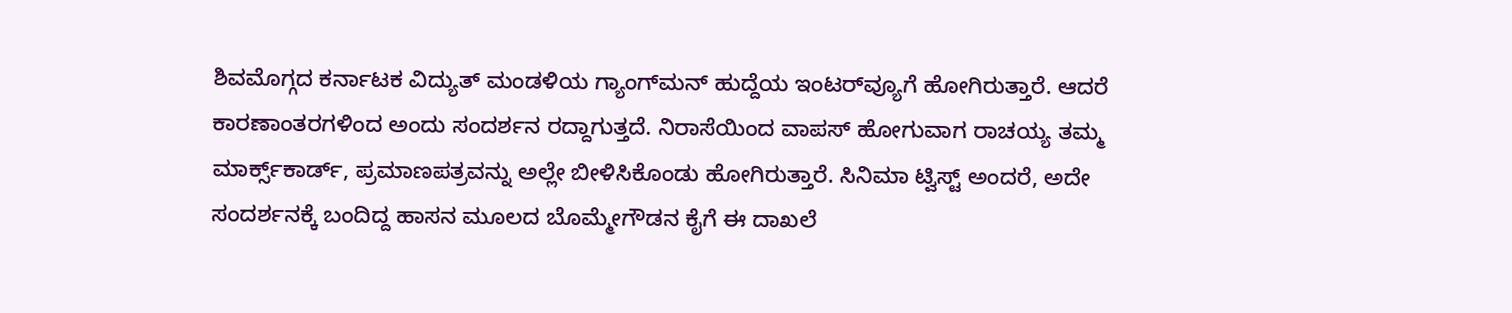ಶಿವಮೊಗ್ಗದ ಕರ್ನಾಟಕ ವಿದ್ಯುತ್ ಮಂಡಳಿಯ ಗ್ಯಾಂಗ್‌ಮನ್ ಹುದ್ದೆಯ ಇಂಟರ್‌ವ್ಯೂಗೆ ಹೋಗಿರುತ್ತಾರೆ. ಆದರೆ ಕಾರಣಾಂತರಗಳಿಂದ ಅಂದು ಸಂದರ್ಶನ ರದ್ದಾಗುತ್ತದೆ. ನಿರಾಸೆಯಿಂದ ವಾಪಸ್ ಹೋಗುವಾಗ ರಾಚಯ್ಯ ತಮ್ಮ ಮಾರ್ಕ್ಸ್‌ಕಾರ್ಡ್, ಪ್ರಮಾಣಪತ್ರವನ್ನು ಅಲ್ಲೇ ಬೀಳಿಸಿಕೊಂಡು ಹೋಗಿರುತ್ತಾರೆ. ಸಿನಿಮಾ ಟ್ವಿಸ್ಟ್ ಅಂದರೆ, ಅದೇ ಸಂದರ್ಶನಕ್ಕೆ ಬಂದಿದ್ದ ಹಾಸನ ಮೂಲದ ಬೊಮ್ಮೇಗೌಡನ ಕೈಗೆ ಈ ದಾಖಲೆ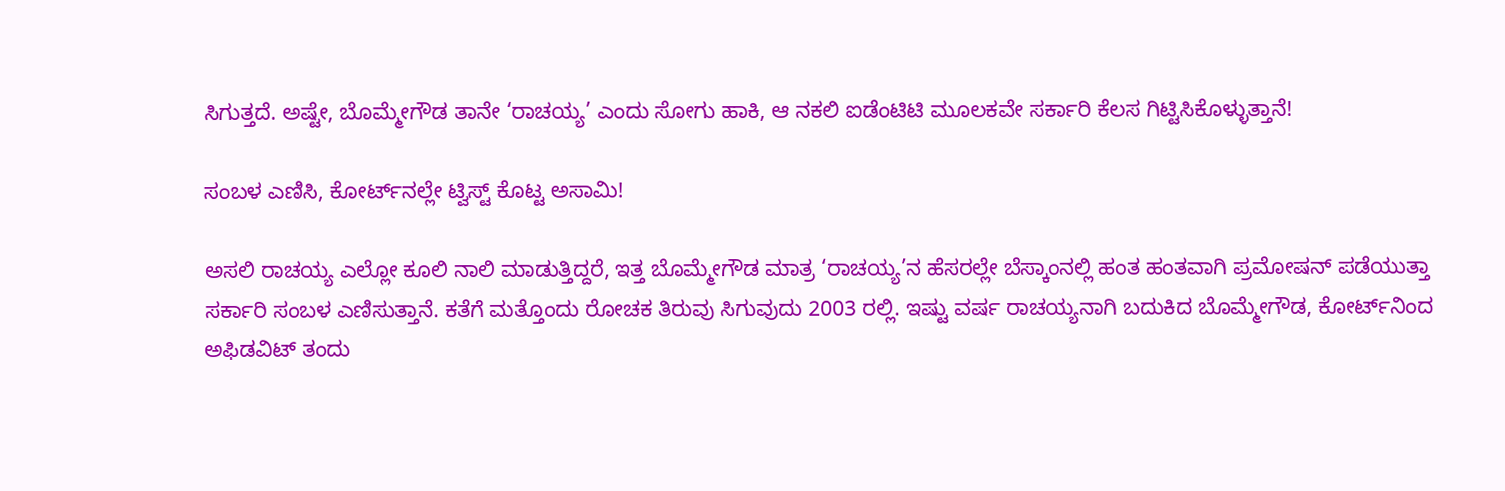ಸಿಗುತ್ತದೆ. ಅಷ್ಟೇ, ಬೊಮ್ಮೇಗೌಡ ತಾನೇ ‘ರಾಚಯ್ಯ’ ಎಂದು ಸೋಗು ಹಾಕಿ, ಆ ನಕಲಿ ಐಡೆಂಟಿಟಿ ಮೂಲಕವೇ ಸರ್ಕಾರಿ ಕೆಲಸ ಗಿಟ್ಟಿಸಿಕೊಳ್ಳುತ್ತಾನೆ!

ಸಂಬಳ ಎಣಿಸಿ, ಕೋರ್ಟ್‌ನಲ್ಲೇ ಟ್ವಿಸ್ಟ್ ಕೊಟ್ಟ ಅಸಾಮಿ!

ಅಸಲಿ ರಾಚಯ್ಯ ಎಲ್ಲೋ ಕೂಲಿ ನಾಲಿ ಮಾಡುತ್ತಿದ್ದರೆ, ಇತ್ತ ಬೊಮ್ಮೇಗೌಡ ಮಾತ್ರ ‘ರಾಚಯ್ಯ’ನ ಹೆಸರಲ್ಲೇ ಬೆಸ್ಕಾಂನಲ್ಲಿ ಹಂತ ಹಂತವಾಗಿ ಪ್ರಮೋಷನ್ ಪಡೆಯುತ್ತಾ ಸರ್ಕಾರಿ ಸಂಬಳ ಎಣಿಸುತ್ತಾನೆ. ಕತೆಗೆ ಮತ್ತೊಂದು ರೋಚಕ ತಿರುವು ಸಿಗುವುದು 2003 ರಲ್ಲಿ. ಇಷ್ಟು ವರ್ಷ ರಾಚಯ್ಯನಾಗಿ ಬದುಕಿದ ಬೊಮ್ಮೇಗೌಡ, ಕೋರ್ಟ್‌ನಿಂದ ಅಫಿಡವಿಟ್ ತಂದು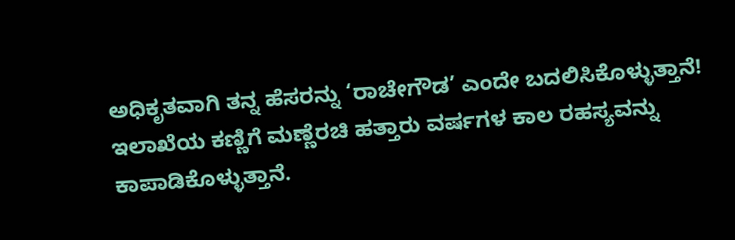ಅಧಿಕೃತವಾಗಿ ತನ್ನ ಹೆಸರನ್ನು ‘ರಾಚೇಗೌಡ’ ಎಂದೇ ಬದಲಿಸಿಕೊಳ್ಳುತ್ತಾನೆ! ಇಲಾಖೆಯ ಕಣ್ಣಿಗೆ ಮಣ್ಣೆರಚಿ ಹತ್ತಾರು ವರ್ಷಗಳ ಕಾಲ ರಹಸ್ಯವನ್ನು ಕಾಪಾಡಿಕೊಳ್ಳುತ್ತಾನೆ.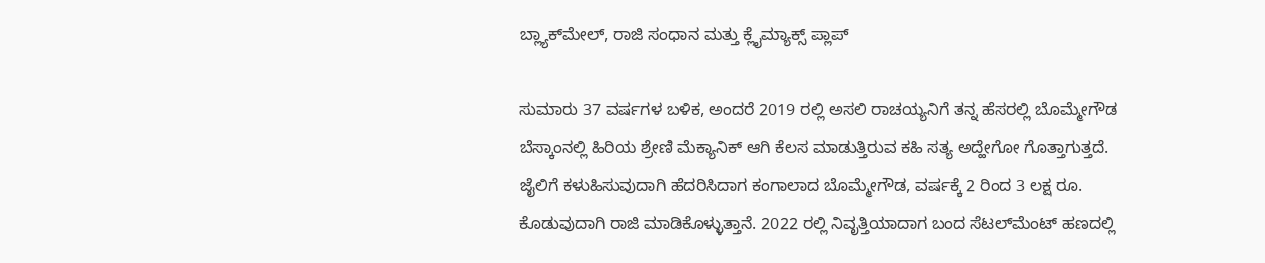ಬ್ಲ್ಯಾಕ್‌ಮೇಲ್, ರಾಜಿ ಸಂಧಾನ ಮತ್ತು ಕ್ಲೈಮ್ಯಾಕ್ಸ್ ಪ್ಲಾಪ್

ಸುಮಾರು 37 ವರ್ಷಗಳ ಬಳಿಕ, ಅಂದರೆ 2019 ರಲ್ಲಿ ಅಸಲಿ ರಾಚಯ್ಯನಿಗೆ ತನ್ನ ಹೆಸರಲ್ಲಿ ಬೊಮ್ಮೇಗೌಡ ಬೆಸ್ಕಾಂನಲ್ಲಿ ಹಿರಿಯ ಶ್ರೇಣಿ ಮೆಕ್ಯಾನಿಕ್ ಆಗಿ ಕೆಲಸ ಮಾಡುತ್ತಿರುವ ಕಹಿ ಸತ್ಯ ಅದ್ಹೇಗೋ ಗೊತ್ತಾಗುತ್ತದೆ. ಜೈಲಿಗೆ ಕಳುಹಿಸುವುದಾಗಿ ಹೆದರಿಸಿದಾಗ ಕಂಗಾಲಾದ ಬೊಮ್ಮೇಗೌಡ, ವರ್ಷಕ್ಕೆ 2 ರಿಂದ 3 ಲಕ್ಷ ರೂ. ಕೊಡುವುದಾಗಿ ರಾಜಿ ಮಾಡಿಕೊಳ್ಳುತ್ತಾನೆ. 2022 ರಲ್ಲಿ ನಿವೃತ್ತಿಯಾದಾಗ ಬಂದ ಸೆಟಲ್‌ಮೆಂಟ್ ಹಣದಲ್ಲಿ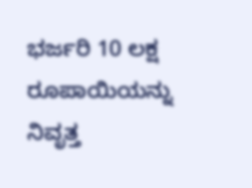ಭರ್ಜರಿ 10 ಲಕ್ಷ ರೂಪಾಯಿಯನ್ನು ನಿವೃತ್ತ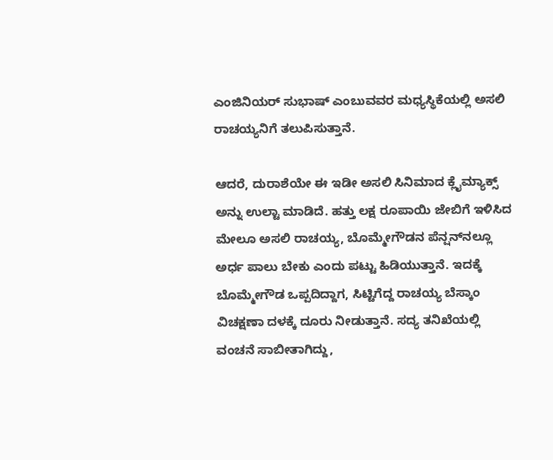ಎಂಜಿನಿಯರ್ ಸುಭಾಷ್ ಎಂಬುವವರ ಮಧ್ಯಸ್ಥಿಕೆಯಲ್ಲಿ ಅಸಲಿ ರಾಚಯ್ಯನಿಗೆ ತಲುಪಿಸುತ್ತಾನೆ.

ಆದರೆ, ದುರಾಶೆಯೇ ಈ ಇಡೀ ಅಸಲಿ ಸಿನಿಮಾದ ಕ್ಲೈಮ್ಯಾಕ್ಸ್ ಅನ್ನು ಉಲ್ಟಾ ಮಾಡಿದೆ. ಹತ್ತು ಲಕ್ಷ ರೂಪಾಯಿ ಜೇಬಿಗೆ ಇಳಿಸಿದ ಮೇಲೂ ಅಸಲಿ ರಾಚಯ್ಯ, ಬೊಮ್ಮೇಗೌಡನ ಪೆನ್ಷನ್‌ನಲ್ಲೂ ಅರ್ಧ ಪಾಲು ಬೇಕು ಎಂದು ಪಟ್ಟು ಹಿಡಿಯುತ್ತಾನೆ. ಇದಕ್ಕೆ ಬೊಮ್ಮೇಗೌಡ ಒಪ್ಪದಿದ್ದಾಗ, ಸಿಟ್ಟಿಗೆದ್ದ ರಾಚಯ್ಯ ಬೆಸ್ಕಾಂ ವಿಚಕ್ಷಣಾ ದಳಕ್ಕೆ ದೂರು ನೀಡುತ್ತಾನೆ. ಸದ್ಯ ತನಿಖೆಯಲ್ಲಿ ವಂಚನೆ ಸಾಬೀತಾಗಿದ್ದು,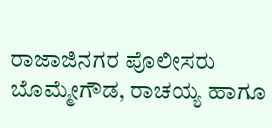ರಾಜಾಜಿನಗರ ಪೊಲೀಸರು ಬೊಮ್ಮೇಗೌಡ, ರಾಚಯ್ಯ ಹಾಗೂ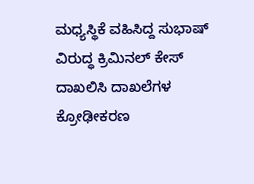ಮಧ್ಯಸ್ಥಿಕೆ ವಹಿಸಿದ್ದ ಸುಭಾಷ್ ವಿರುದ್ಧ ಕ್ರಿಮಿನಲ್ ಕೇಸ್ ದಾಖಲಿಸಿ ದಾಖಲೆಗಳ ಕ್ರೋಢೀಕರಣ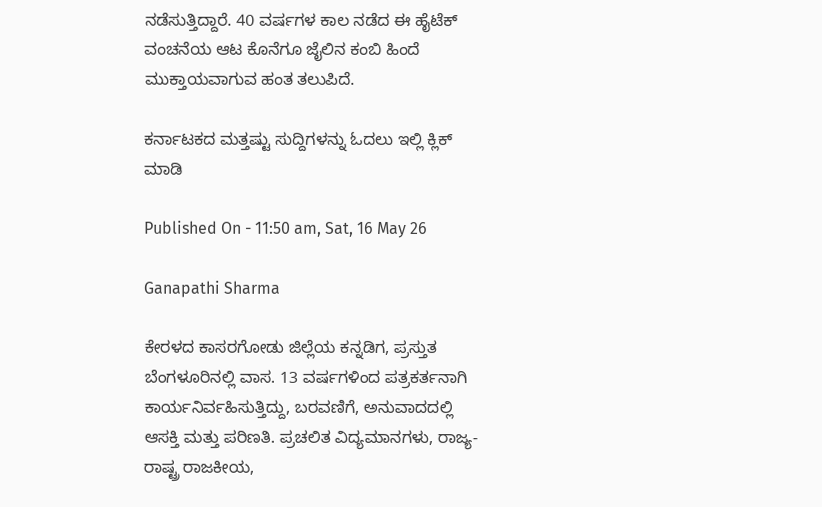ನಡೆಸುತ್ತಿದ್ದಾರೆ. 40 ವರ್ಷಗಳ ಕಾಲ ನಡೆದ ಈ ಹೈಟೆಕ್ ವಂಚನೆಯ ಆಟ ಕೊನೆಗೂ ಜೈಲಿನ ಕಂಬಿ ಹಿಂದೆ ಮುಕ್ತಾಯವಾಗುವ ಹಂತ ತಲುಪಿದೆ.

ಕರ್ನಾಟಕದ ಮತ್ತಷ್ಟು ಸುದ್ದಿಗಳನ್ನು ಓದಲು ಇಲ್ಲಿ ಕ್ಲಿಕ್ ಮಾಡಿ

Published On - 11:50 am, Sat, 16 May 26

Ganapathi Sharma

ಕೇರಳದ ಕಾಸರಗೋಡು ಜಿಲ್ಲೆಯ ಕನ್ನಡಿಗ, ಪ್ರಸ್ತುತ ಬೆಂಗಳೂರಿನಲ್ಲಿ ವಾಸ. 13 ವರ್ಷಗಳಿಂದ ಪತ್ರಕರ್ತನಾಗಿ ಕಾರ್ಯನಿರ್ವಹಿಸುತ್ತಿದ್ದು, ಬರವಣಿಗೆ, ಅನುವಾದದಲ್ಲಿ ಆಸಕ್ತಿ ಮತ್ತು ಪರಿಣತಿ. ಪ್ರಚಲಿತ ವಿದ್ಯಮಾನಗಳು, ರಾಜ್ಯ-ರಾಷ್ಟ್ರ ರಾಜಕೀಯ,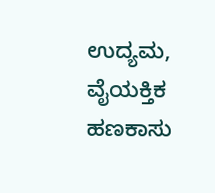ಉದ್ಯಮ, ವೈಯಕ್ತಿಕ ಹಣಕಾಸು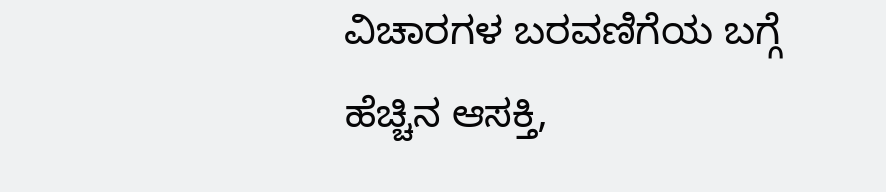ವಿಚಾರಗಳ ಬರವಣಿಗೆಯ ಬಗ್ಗೆ ಹೆಚ್ಚಿನ ಆಸಕ್ತಿ,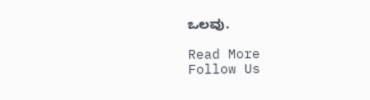ಒಲವು.

Read More
Follow Us